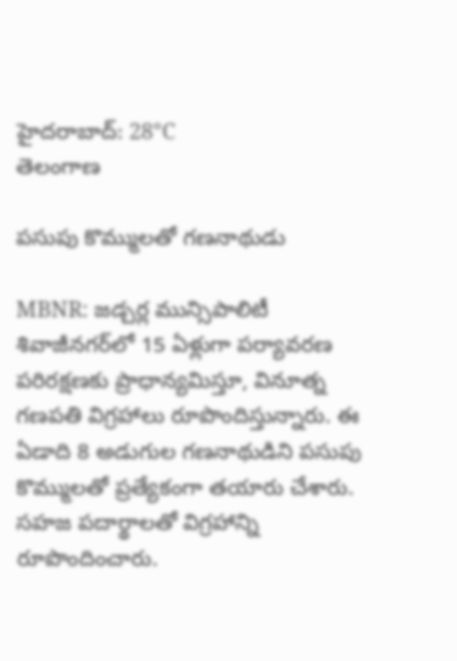హైదరాబాద్: 28°C
తెలంగాణ

పసుపు కొమ్ములతో గణనాథుడు

MBNR: జడ్చర్ల మున్సిపాలిటీ శివాజీనగర్‌లో 15 ఏళ్లుగా పర్యావరణ పరిరక్షణకు ప్రాధాన్యమిస్తూ, వినూత్న గణపతి విగ్రహాలు రూపొందిస్తున్నారు. ఈ ఏడాది 8 అడుగుల గణనాథుడిని పసుపు కొమ్ములతో ప్రత్యేకంగా తయారు చేశారు. సహజ పదార్థాలతో విగ్రహాన్ని రూపొందించారు.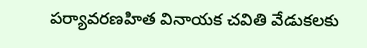పర్యావరణహిత వినాయక చవితి వేడుకలకు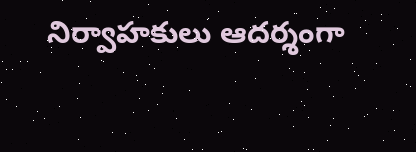నిర్వాహకులు ఆదర్శంగా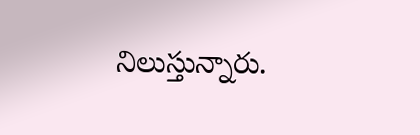నిలుస్తున్నారు.